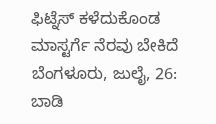ಫಿಟ್ನೆಸ್ ಕಳೆದುಕೊಂಡ ಮಾಸ್ಟರ್ಗೆ ನೆರವು ಬೇಕಿದೆ
ಬೆಂಗಳೂರು, ಜುಲೈ, 26: ಬಾಡಿ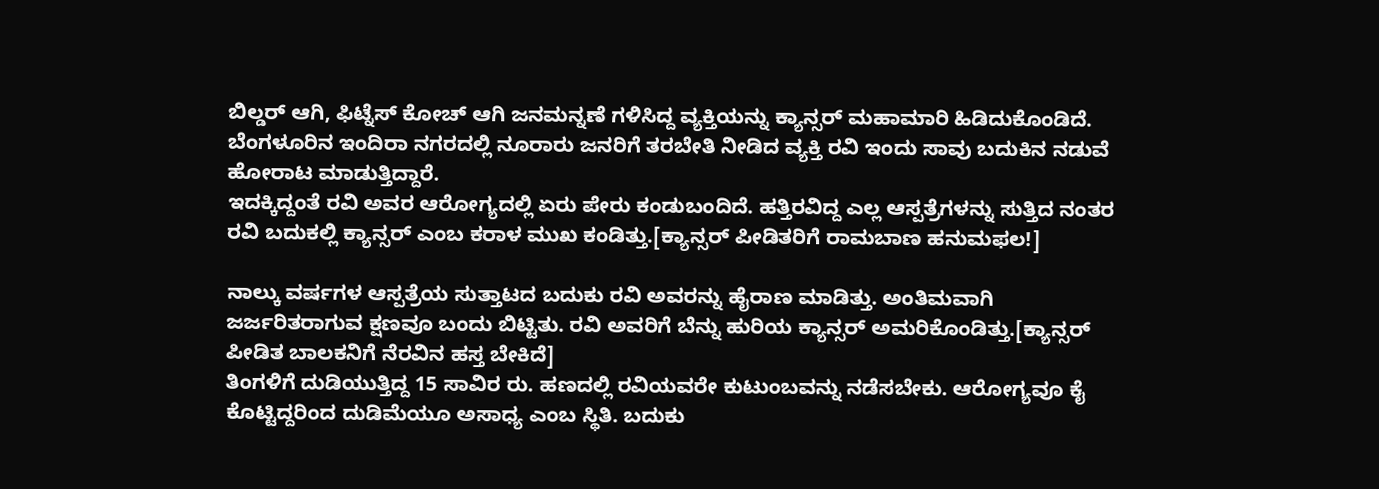ಬಿಲ್ಡರ್ ಆಗಿ, ಫಿಟ್ನೆಸ್ ಕೋಚ್ ಆಗಿ ಜನಮನ್ನಣೆ ಗಳಿಸಿದ್ದ ವ್ಯಕ್ತಿಯನ್ನು ಕ್ಯಾನ್ಸರ್ ಮಹಾಮಾರಿ ಹಿಡಿದುಕೊಂಡಿದೆ. ಬೆಂಗಳೂರಿನ ಇಂದಿರಾ ನಗರದಲ್ಲಿ ನೂರಾರು ಜನರಿಗೆ ತರಬೇತಿ ನೀಡಿದ ವ್ಯಕ್ತಿ ರವಿ ಇಂದು ಸಾವು ಬದುಕಿನ ನಡುವೆ ಹೋರಾಟ ಮಾಡುತ್ತಿದ್ದಾರೆ.
ಇದಕ್ಕಿದ್ದಂತೆ ರವಿ ಅವರ ಆರೋಗ್ಯದಲ್ಲಿ ಏರು ಪೇರು ಕಂಡುಬಂದಿದೆ. ಹತ್ತಿರವಿದ್ದ ಎಲ್ಲ ಆಸ್ಪತ್ರೆಗಳನ್ನು ಸುತ್ತಿದ ನಂತರ ರವಿ ಬದುಕಲ್ಲಿ ಕ್ಯಾನ್ಸರ್ ಎಂಬ ಕರಾಳ ಮುಖ ಕಂಡಿತ್ತು.[ಕ್ಯಾನ್ಸರ್ ಪೀಡಿತರಿಗೆ ರಾಮಬಾಣ ಹನುಮಫಲ!]

ನಾಲ್ಕು ವರ್ಷಗಳ ಆಸ್ಪತ್ರೆಯ ಸುತ್ತಾಟದ ಬದುಕು ರವಿ ಅವರನ್ನು ಹೈರಾಣ ಮಾಡಿತ್ತು. ಅಂತಿಮವಾಗಿ ಜರ್ಜರಿತರಾಗುವ ಕ್ಷಣವೂ ಬಂದು ಬಿಟ್ಟಿತು. ರವಿ ಅವರಿಗೆ ಬೆನ್ನು ಹುರಿಯ ಕ್ಯಾನ್ಸರ್ ಅಮರಿಕೊಂಡಿತ್ತು.[ಕ್ಯಾನ್ಸರ್ ಪೀಡಿತ ಬಾಲಕನಿಗೆ ನೆರವಿನ ಹಸ್ತ ಬೇಕಿದೆ]
ತಿಂಗಳಿಗೆ ದುಡಿಯುತ್ತಿದ್ದ 15 ಸಾವಿರ ರು. ಹಣದಲ್ಲಿ ರವಿಯವರೇ ಕುಟುಂಬವನ್ನು ನಡೆಸಬೇಕು. ಆರೋಗ್ಯವೂ ಕೈ ಕೊಟ್ಟಿದ್ದರಿಂದ ದುಡಿಮೆಯೂ ಅಸಾಧ್ಯ ಎಂಬ ಸ್ಥಿತಿ. ಬದುಕು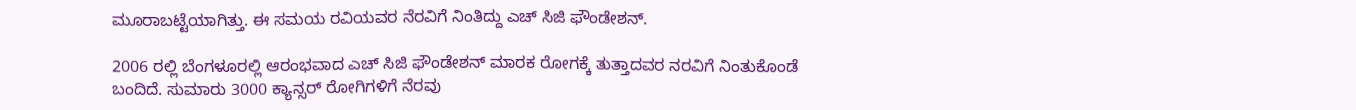ಮೂರಾಬಟ್ಟೆಯಾಗಿತ್ತು. ಈ ಸಮಯ ರವಿಯವರ ನೆರವಿಗೆ ನಿಂತಿದ್ದು ಎಚ್ ಸಿಜಿ ಫೌಂಡೇಶನ್.

2006 ರಲ್ಲಿ ಬೆಂಗಳೂರಲ್ಲಿ ಆರಂಭವಾದ ಎಚ್ ಸಿಜಿ ಫೌಂಡೇಶನ್ ಮಾರಕ ರೋಗಕ್ಕೆ ತುತ್ತಾದವರ ನರವಿಗೆ ನಿಂತುಕೊಂಡೆ ಬಂದಿದೆ. ಸುಮಾರು 3000 ಕ್ಯಾನ್ಸರ್ ರೋಗಿಗಳಿಗೆ ನೆರವು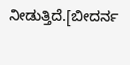ನೀಡುತ್ತಿದೆ.[ಬೀದರ್ನ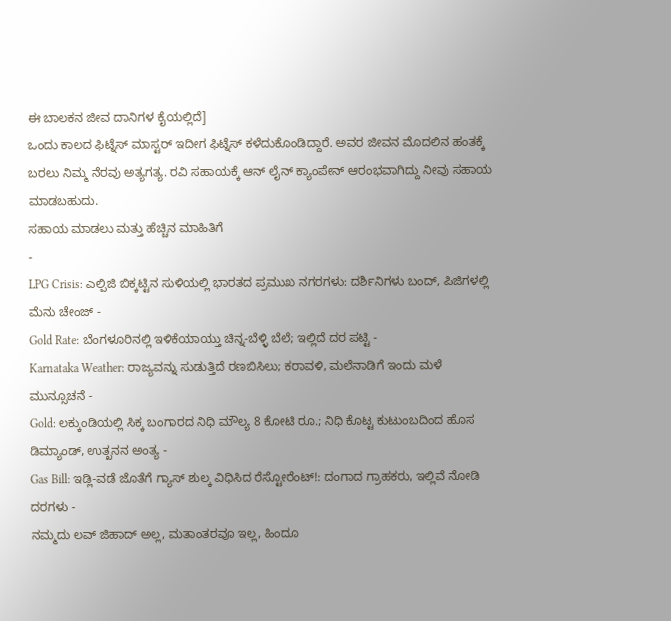ಈ ಬಾಲಕನ ಜೀವ ದಾನಿಗಳ ಕೈಯಲ್ಲಿದೆ]
ಒಂದು ಕಾಲದ ಫಿಟ್ನೆಸ್ ಮಾಸ್ಟರ್ ಇದೀಗ ಫಿಟ್ನೆಸ್ ಕಳೆದುಕೊಂಡಿದ್ದಾರೆ. ಅವರ ಜೀವನ ಮೊದಲಿನ ಹಂತಕ್ಕೆ ಬರಲು ನಿಮ್ಮ ನೆರವು ಅತ್ಯಗತ್ಯ. ರವಿ ಸಹಾಯಕ್ಕೆ ಆನ್ ಲೈನ್ ಕ್ಯಾಂಪೇನ್ ಆರಂಭವಾಗಿದ್ದು ನೀವು ಸಹಾಯ ಮಾಡಬಹುದು.
ಸಹಾಯ ಮಾಡಲು ಮತ್ತು ಹೆಚ್ಚಿನ ಮಾಹಿತಿಗೆ
-
LPG Crisis: ಎಲ್ಪಿಜಿ ಬಿಕ್ಕಟ್ಟಿನ ಸುಳಿಯಲ್ಲಿ ಭಾರತದ ಪ್ರಮುಖ ನಗರಗಳು: ದರ್ಶಿನಿಗಳು ಬಂದ್, ಪಿಜಿಗಳಲ್ಲಿ ಮೆನು ಚೇಂಜ್ -
Gold Rate: ಬೆಂಗಳೂರಿನಲ್ಲಿ ಇಳಿಕೆಯಾಯ್ತು ಚಿನ್ನ-ಬೆಳ್ಳಿ ಬೆಲೆ; ಇಲ್ಲಿದೆ ದರ ಪಟ್ಟಿ -
Karnataka Weather: ರಾಜ್ಯವನ್ನು ಸುಡುತ್ತಿದೆ ರಣಬಿಸಿಲು; ಕರಾವಳಿ, ಮಲೆನಾಡಿಗೆ ಇಂದು ಮಳೆ ಮುನ್ಸೂಚನೆ -
Gold: ಲಕ್ಕುಂಡಿಯಲ್ಲಿ ಸಿಕ್ಕ ಬಂಗಾರದ ನಿಧಿ ಮೌಲ್ಯ 8 ಕೋಟಿ ರೂ.; ನಿಧಿ ಕೊಟ್ಟ ಕುಟುಂಬದಿಂದ ಹೊಸ ಡಿಮ್ಯಾಂಡ್, ಉತ್ಖನನ ಅಂತ್ಯ -
Gas Bill: ಇಡ್ಲಿ-ವಡೆ ಜೊತೆಗೆ ಗ್ಯಾಸ್ ಶುಲ್ಕ ವಿಧಿಸಿದ ರೆಸ್ಟೋರೆಂಟ್!: ದಂಗಾದ ಗ್ರಾಹಕರು, ಇಲ್ಲಿವೆ ನೋಡಿ ದರಗಳು -
ನಮ್ಮದು ಲವ್ ಜಿಹಾದ್ ಅಲ್ಲ, ಮತಾಂತರವೂ ಇಲ್ಲ, ಹಿಂದೂ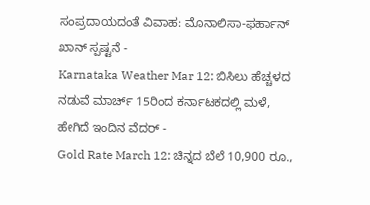ಸಂಪ್ರದಾಯದಂತೆ ವಿವಾಹ: ಮೊನಾಲಿಸಾ-ಫರ್ಹಾನ್ ಖಾನ್ ಸ್ಪಷ್ಟನೆ -
Karnataka Weather Mar 12: ಬಿಸಿಲು ಹೆಚ್ಚಳದ ನಡುವೆ ಮಾರ್ಚ್ 15ರಿಂದ ಕರ್ನಾಟಕದಲ್ಲಿ ಮಳೆ, ಹೇಗಿದೆ ಇಂದಿನ ವೆದರ್ -
Gold Rate March 12: ಚಿನ್ನದ ಬೆಲೆ 10,900 ರೂ.,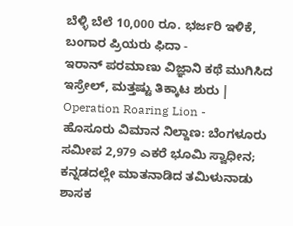ಬೆಳ್ಳಿ ಬೆಲೆ 10,000 ರೂ. ಭರ್ಜರಿ ಇಳಿಕೆ, ಬಂಗಾರ ಪ್ರಿಯರು ಫಿದಾ -
ಇರಾನ್ ಪರಮಾಣು ವಿಜ್ಞಾನಿ ಕಥೆ ಮುಗಿಸಿದ ಇಸ್ರೇಲ್, ಮತ್ತಷ್ಟು ತಿಕ್ಕಾಟ ಶುರು | Operation Roaring Lion -
ಹೊಸೂರು ವಿಮಾನ ನಿಲ್ದಾಣ: ಬೆಂಗಳೂರು ಸಮೀಪ 2,979 ಎಕರೆ ಭೂಮಿ ಸ್ವಾಧೀನ; ಕನ್ನಡದಲ್ಲೇ ಮಾತನಾಡಿದ ತಮಿಳುನಾಡು ಶಾಸಕ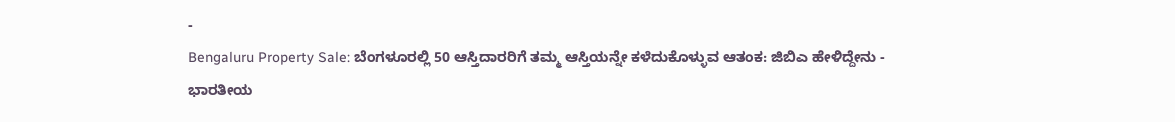-
Bengaluru Property Sale: ಬೆಂಗಳೂರಲ್ಲಿ 50 ಆಸ್ತಿದಾರರಿಗೆ ತಮ್ಮ ಆಸ್ತಿಯನ್ನೇ ಕಳೆದುಕೊಳ್ಳುವ ಆತಂಕ: ಜಿಬಿಎ ಹೇಳಿದ್ದೇನು -
ಭಾರತೀಯ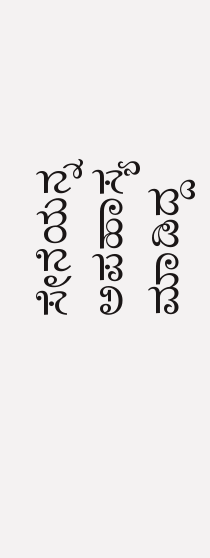ಸೇನೆಯನ್ನ ಅಪಹಾಸ್ಯ ಮಾಡಿದ್ದ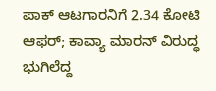ಪಾಕ್ ಆಟಗಾರನಿಗೆ 2.34 ಕೋಟಿ ಆಫರ್; ಕಾವ್ಯಾ ಮಾರನ್ ವಿರುದ್ಧ ಭುಗಿಲೆದ್ದ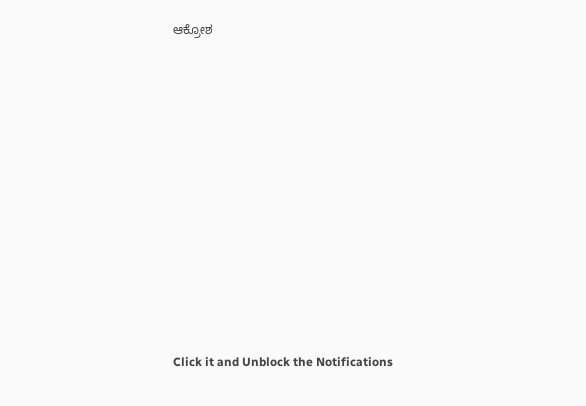ಆಕ್ರೋಶ












Click it and Unblock the Notifications